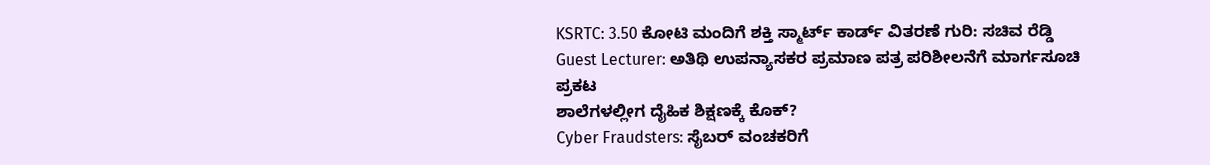KSRTC: 3.50 ಕೋಟಿ ಮಂದಿಗೆ ಶಕ್ತಿ ಸ್ಮಾರ್ಟ್ ಕಾರ್ಡ್ ವಿತರಣೆ ಗುರಿ: ಸಚಿವ ರೆಡ್ಡಿ
Guest Lecturer: ಅತಿಥಿ ಉಪನ್ಯಾಸಕರ ಪ್ರಮಾಣ ಪತ್ರ ಪರಿಶೀಲನೆಗೆ ಮಾರ್ಗಸೂಚಿ ಪ್ರಕಟ
ಶಾಲೆಗಳಲ್ಲೀಗ ದೈಹಿಕ ಶಿಕ್ಷಣಕ್ಕೆ ಕೊಕ್?
Cyber Fraudsters: ಸೈಬರ್ ವಂಚಕರಿಗೆ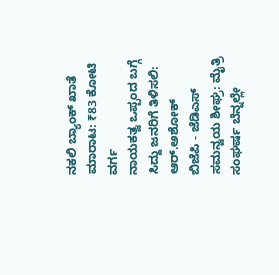ನಕಲಿ ಬ್ಯಾಂಕ್ ಖಾತೆ ಮಾರಾಟ: ₹83 ಕೋಟಿ ವರ್ಗ
ನಾಯಕತ್ವ ಒಪ್ಪಂದ ಬಗ್ಗೆ ಸಿದ್ದು ಜನರಿಗೆ ತಿಳಿಸಲಿ: ಆರ್.ಅಶೋಕ್
ಬಿಜೆಪಿ - ಜೆಡಿಎಸ್ ಸಮನ್ವಯ ಶೀಘ್ರ: ಮೈತ್ರಿ ಸಂಘರ್ಷ ಬೆನ್ನಲ್ಲೇ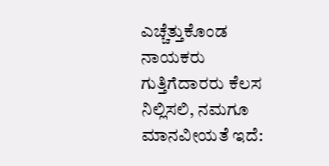ಎಚ್ಚೆತ್ತುಕೊಂಡ ನಾಯಕರು
ಗುತ್ತಿಗೆದಾರರು ಕೆಲಸ ನಿಲ್ಲಿಸಲಿ, ನಮಗೂ ಮಾನವೀಯತೆ ಇದೆ: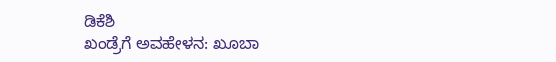ಡಿಕೆಶಿ
ಖಂಡ್ರೆಗೆ ಅವಹೇಳನ: ಖೂಬಾ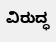ವಿರುದ್ಧ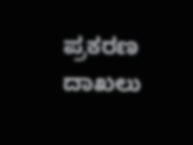ಪ್ರಕರಣ ದಾಖಲು